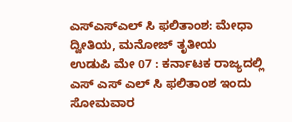ಎಸ್ಎಸ್ಎಲ್ ಸಿ ಫಲಿತಾಂಶ: ಮೇಧಾ ದ್ವೀತಿಯ, ಮನೋಜ್ ತೃತೀಯ
ಉಡುಪಿ ಮೇ 07 : ಕರ್ನಾಟಕ ರಾಜ್ಯದಲ್ಲಿ ಎಸ್ ಎಸ್ ಎಲ್ ಸಿ ಫಲಿತಾಂಶ ಇಂದು ಸೋಮವಾರ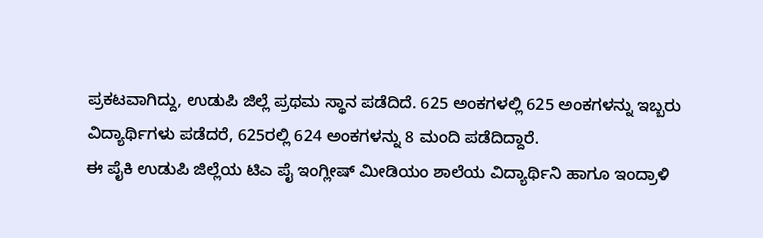ಪ್ರಕಟವಾಗಿದ್ದು, ಉಡುಪಿ ಜಿಲ್ಲೆ ಪ್ರಥಮ ಸ್ಥಾನ ಪಡೆದಿದೆ. 625 ಅಂಕಗಳಲ್ಲಿ 625 ಅಂಕಗಳನ್ನು ಇಬ್ಬರು ವಿದ್ಯಾರ್ಥಿಗಳು ಪಡೆದರೆ, 625ರಲ್ಲಿ 624 ಅಂಕಗಳನ್ನು 8 ಮಂದಿ ಪಡೆದಿದ್ದಾರೆ.
ಈ ಪೈಕಿ ಉಡುಪಿ ಜಿಲ್ಲೆಯ ಟಿಎ ಪೈ ಇಂಗ್ಲೀಷ್ ಮೀಡಿಯಂ ಶಾಲೆಯ ವಿದ್ಯಾರ್ಥಿನಿ ಹಾಗೂ ಇಂದ್ರಾಳಿ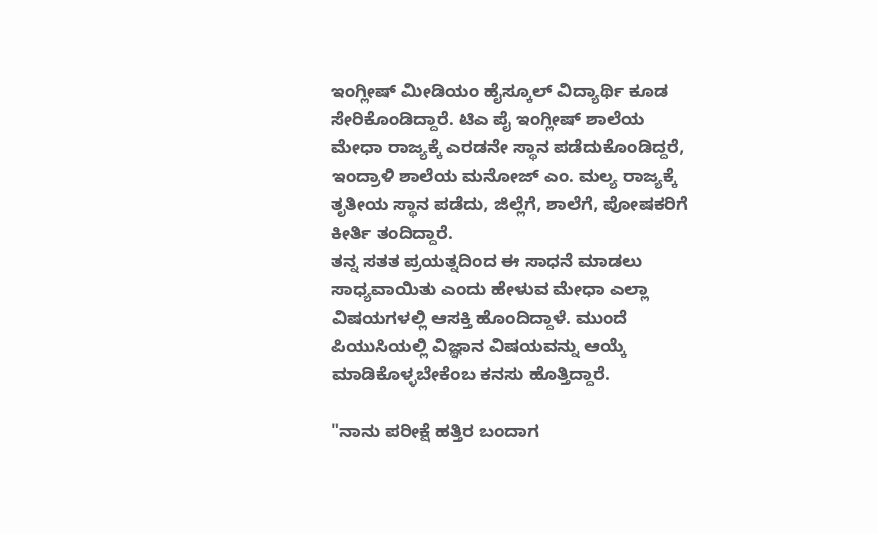ಇಂಗ್ಲೀಷ್ ಮೀಡಿಯಂ ಹೈಸ್ಕೂಲ್ ವಿದ್ಯಾರ್ಥಿ ಕೂಡ ಸೇರಿಕೊಂಡಿದ್ದಾರೆ. ಟಿಎ ಪೈ ಇಂಗ್ಲೀಷ್ ಶಾಲೆಯ ಮೇಧಾ ರಾಜ್ಯಕ್ಕೆ ಎರಡನೇ ಸ್ಥಾನ ಪಡೆದುಕೊಂಡಿದ್ದರೆ, ಇಂದ್ರಾಳಿ ಶಾಲೆಯ ಮನೋಜ್ ಎಂ. ಮಲ್ಯ ರಾಜ್ಯಕ್ಕೆ ತೃತೀಯ ಸ್ಥಾನ ಪಡೆದು, ಜಿಲ್ಲೆಗೆ, ಶಾಲೆಗೆ, ಪೋಷಕರಿಗೆ ಕೀರ್ತಿ ತಂದಿದ್ದಾರೆ.
ತನ್ನ ಸತತ ಪ್ರಯತ್ನದಿಂದ ಈ ಸಾಧನೆ ಮಾಡಲು ಸಾಧ್ಯವಾಯಿತು ಎಂದು ಹೇಳುವ ಮೇಧಾ ಎಲ್ಲಾ ವಿಷಯಗಳಲ್ಲಿ ಆಸಕ್ತಿ ಹೊಂದಿದ್ದಾಳೆ. ಮುಂದೆ ಪಿಯುಸಿಯಲ್ಲಿ ವಿಜ್ಞಾನ ವಿಷಯವನ್ನು ಆಯ್ಕೆ ಮಾಡಿಕೊಳ್ಳಬೇಕೆಂಬ ಕನಸು ಹೊತ್ತಿದ್ದಾರೆ.

"ನಾನು ಪರೀಕ್ಷೆ ಹತ್ತಿರ ಬಂದಾಗ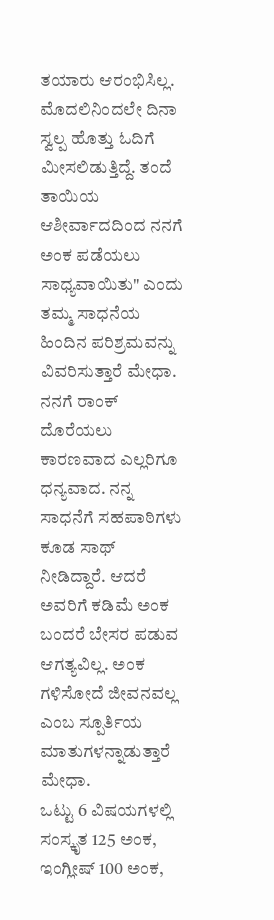ತಯಾರು ಆರಂಭಿಸಿಲ್ಲ. ಮೊದಲಿನಿಂದಲೇ ದಿನಾ ಸ್ವಲ್ಪ ಹೊತ್ತು ಓದಿಗೆ ಮೀಸಲಿಡುತ್ತಿದ್ದೆ. ತಂದೆ ತಾಯಿಯ ಆಶೀರ್ವಾದದಿಂದ ನನಗೆ ಅಂಕ ಪಡೆಯಲು ಸಾಧ್ಯವಾಯಿತು" ಎಂದು ತಮ್ಮ ಸಾಧನೆಯ ಹಿಂದಿನ ಪರಿಶ್ರಮವನ್ನು ವಿವರಿಸುತ್ತಾರೆ ಮೇಧಾ.
ನನಗೆ ರಾಂಕ್ ದೊರೆಯಲು ಕಾರಣವಾದ ಎಲ್ಲರಿಗೂ ಧನ್ಯವಾದ. ನನ್ನ ಸಾಧನೆಗೆ ಸಹಪಾಠಿಗಳು ಕೂಡ ಸಾಥ್ ನೀಡಿದ್ದಾರೆ. ಆದರೆ ಅವರಿಗೆ ಕಡಿಮೆ ಅಂಕ ಬಂದರೆ ಬೇಸರ ಪಡುವ ಆಗತ್ಯವಿಲ್ಲ. ಅಂಕ ಗಳಿಸೋದೆ ಜೀವನವಲ್ಲ ಎಂಬ ಸ್ಪೂರ್ತಿಯ ಮಾತುಗಳನ್ನಾಡುತ್ತಾರೆ ಮೇಧಾ.
ಒಟ್ಟು 6 ವಿಷಯಗಳಲ್ಲಿ ಸಂಸ್ಕೃತ 125 ಅಂಕ, ಇಂಗ್ಲೀಷ್ 100 ಅಂಕ,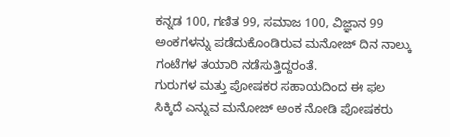ಕನ್ನಡ 100, ಗಣಿತ 99, ಸಮಾಜ 100, ವಿಜ್ಞಾನ 99 ಅಂಕಗಳನ್ನು ಪಡೆದುಕೊಂಡಿರುವ ಮನೋಜ್ ದಿನ ನಾಲ್ಕು ಗಂಟೆಗಳ ತಯಾರಿ ನಡೆಸುತ್ತಿದ್ದರಂತೆ.
ಗುರುಗಳ ಮತ್ತು ಪೋಷಕರ ಸಹಾಯದಿಂದ ಈ ಫಲ ಸಿಕ್ಕಿದೆ ಎನ್ನುವ ಮನೋಜ್ ಅಂಕ ನೋಡಿ ಪೋಷಕರು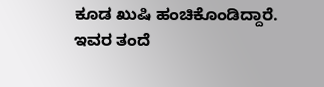ಕೂಡ ಖುಷಿ ಹಂಚಿಕೊಂಡಿದ್ದಾರೆ.
ಇವರ ತಂದೆ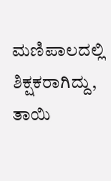ಮಣಿಪಾಲದಲ್ಲಿ ಶಿಕ್ಷಕರಾಗಿದ್ದು, ತಾಯಿ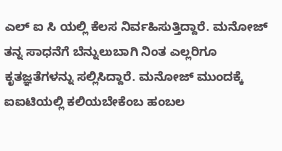ಎಲ್ ಐ ಸಿ ಯಲ್ಲಿ ಕೆಲಸ ನಿರ್ವಹಿಸುತ್ತಿದ್ದಾರೆ. ಮನೋಜ್ ತನ್ನ ಸಾಧನೆಗೆ ಬೆನ್ನುಲುಬಾಗಿ ನಿಂತ ಎಲ್ಲರಿಗೂ ಕೃತಜ್ಞತೆಗಳನ್ನು ಸಲ್ಲಿಸಿದ್ದಾರೆ. ಮನೋಜ್ ಮುಂದಕ್ಕೆ ಐಐಟಿಯಲ್ಲಿ ಕಲಿಯಬೇಕೆಂಬ ಹಂಬಲ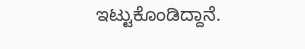ಇಟ್ಟುಕೊಂಡಿದ್ದಾನೆ.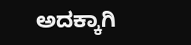ಅದಕ್ಕಾಗಿ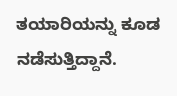ತಯಾರಿಯನ್ನು ಕೂಡ ನಡೆಸುತ್ತಿದ್ದಾನೆ.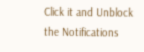Click it and Unblock the Notifications